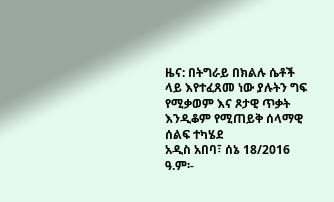ዜና: በትግራይ በክልሉ ሴቶች ላይ እየተፈጸመ ነው ያሉትን ግፍ የሚቃወም እና ጾታዊ ጥቃት እንዲቆም የሚጠይቅ ሰላማዊ ሰልፍ ተካሄደ
አዲስ አበባ፣ ሰኔ 18/2016 ዓ.ም፡-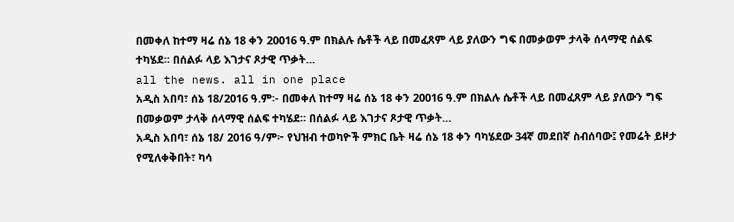በመቀለ ከተማ ዛሬ ሰኔ 18 ቀን 20016 ዓ.ም በክልሉ ሴቶች ላይ በመፈጸም ላይ ያለውን ግፍ በመቃወም ታላቅ ሰላማዊ ሰልፍ ተካሄደ። በሰልፉ ላይ እገታና ጾታዊ ጥቃት…
all the news. all in one place
አዲስ አበባ፣ ሰኔ 18/2016 ዓ.ም፡- በመቀለ ከተማ ዛሬ ሰኔ 18 ቀን 20016 ዓ.ም በክልሉ ሴቶች ላይ በመፈጸም ላይ ያለውን ግፍ በመቃወም ታላቅ ሰላማዊ ሰልፍ ተካሄደ። በሰልፉ ላይ እገታና ጾታዊ ጥቃት…
አዲስ አበባ፣ ሰኔ 18/ 2016 ዓ/ም፦ የህዝብ ተወካዮች ምክር ቤት ዛሬ ሰኔ 18 ቀን ባካሄደው 34ኛ መደበኛ ስብሰባው፤ የመሬት ይዞታ የሚለቀቅበት፣ ካሳ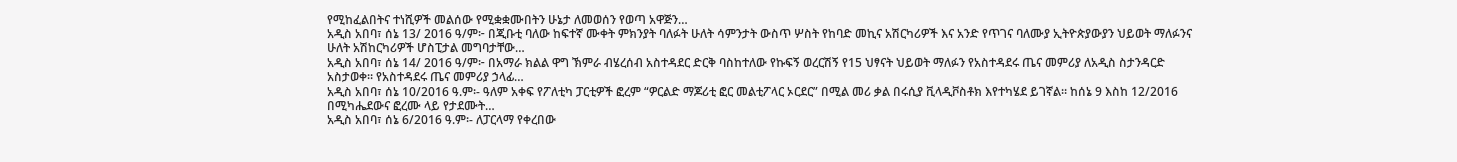የሚከፈልበትና ተነሺዎች መልሰው የሚቋቋሙበትን ሁኔታ ለመወሰን የወጣ አዋጅን…
አዲስ አበባ፣ ሰኔ 13/ 2016 ዓ/ም፦ በጂቡቲ ባለው ከፍተኛ ሙቀት ምክንያት ባለፉት ሁለት ሳምንታት ውስጥ ሦስት የከባድ መኪና አሽርካሪዎች እና አንድ የጥገና ባለሙያ ኢትዮጵያውያን ህይወት ማለፉንና ሁለት አሽከርካሪዎች ሆስፒታል መግባታቸው…
አዲስ አበባ፣ ሰኔ 14/ 2016 ዓ/ም፦ በአማራ ክልል ዋግ ኽምራ ብሄረሰብ አስተዳደር ድርቅ ባስከተለው የኩፍኝ ወረርሽኝ የ15 ህፃናት ህይወት ማለፉን የአስተዳደሩ ጤና መምሪያ ለአዲስ ስታንዳርድ አስታወቀ። የአስተዳደሩ ጤና መምሪያ ኃላፊ…
አዲስ አበባ፣ ሰኔ 10/2016 ዓ.ም፡- ዓለም አቀፍ የፖለቲካ ፓርቲዎች ፎረም “ዎርልድ ማጆሪቲ ፎር መልቲፖላር ኦርደር” በሚል መሪ ቃል በሩሲያ ቪላዲቮስቶክ እየተካሄደ ይገኛል። ከሰኔ 9 እስከ 12/2016 በሚካሔደውና ፎረሙ ላይ የታደሙት…
አዲስ አበባ፣ ሰኔ 6/2016 ዓ.ም፡- ለፓርላማ የቀረበው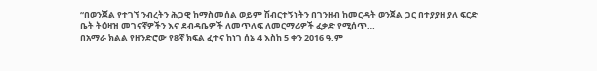“በወንጀል የተገኘ ንብረትን ሕጋዊ ከማስመሰል ወይም ሽብርተኝነትን በገንዘብ ከመርዳት ወንጀል ጋር በተያያዘ ያለ ፍርድ ቤት ትዕዛዝ መገናኛዎችን እና ደብዳቤዎች ለመጥለፍ ለመርማሪዎች ፈቃድ የሚሰጥ…
በአማራ ክልል የዘንድሮው የ8ኛ ክፍል ፈተና ከነገ ሰኔ 4 እስከ 5 ቀን 2016 ዓ.ም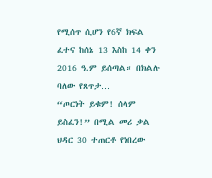የሚሰጥ ሲሆን የ6ኛ ክፍል ፈተና ከሰኔ 13 እስከ 14 ቀን 2016 ዓ.ም ይሰጣል። በክልሉ ባለው የጸጥታ…
“ጦርነት ይቁም! ሰላም ይስፈን!” በሚል መሪ ቃል ህዳር 30 ተጠርቶ የነበረው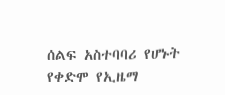ሰልፍ አስተባባሪ የሆኑት የቀድሞ የኢዜማ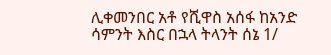ሊቀመንበር አቶ የሺዋስ አሰፋ ከአንድ ሳምንት እስር በኋላ ትላንት ሰኔ 1/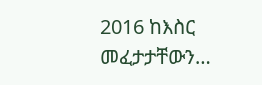2016 ከእስር መፈታታቸውን…